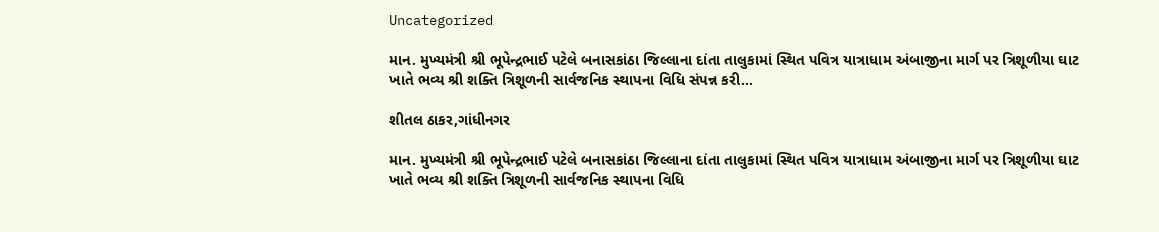Uncategorized

માન. મુખ્યમંત્રી શ્રી ભૂપેન્દ્રભાઈ પટેલે બનાસકાંઠા જિલ્લાના દાંતા તાલુકામાં સ્થિત પવિત્ર યાત્રાધામ અંબાજીના માર્ગ પર ત્રિશૂળીયા ઘાટ ખાતે ભવ્ય શ્રી શક્તિ ત્રિશૂળની સાર્વજનિક સ્થાપના વિધિ સંપન્ન કરી…

શીતલ ઠાકર,ગાંધીનગર

માન. મુખ્યમંત્રી શ્રી ભૂપેન્દ્રભાઈ પટેલે બનાસકાંઠા જિલ્લાના દાંતા તાલુકામાં સ્થિત પવિત્ર યાત્રાધામ અંબાજીના માર્ગ પર ત્રિશૂળીયા ઘાટ ખાતે ભવ્ય શ્રી શક્તિ ત્રિશૂળની સાર્વજનિક સ્થાપના વિધિ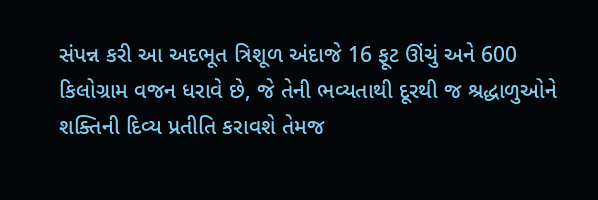સંપન્ન કરી આ અદભૂત ત્રિશૂળ અંદાજે 16 ફૂટ ઊંચું અને 600 કિલોગ્રામ વજન ધરાવે છે, જે તેની ભવ્યતાથી દૂરથી જ શ્રદ્ધાળુઓને શક્તિની દિવ્ય પ્રતીતિ કરાવશે તેમજ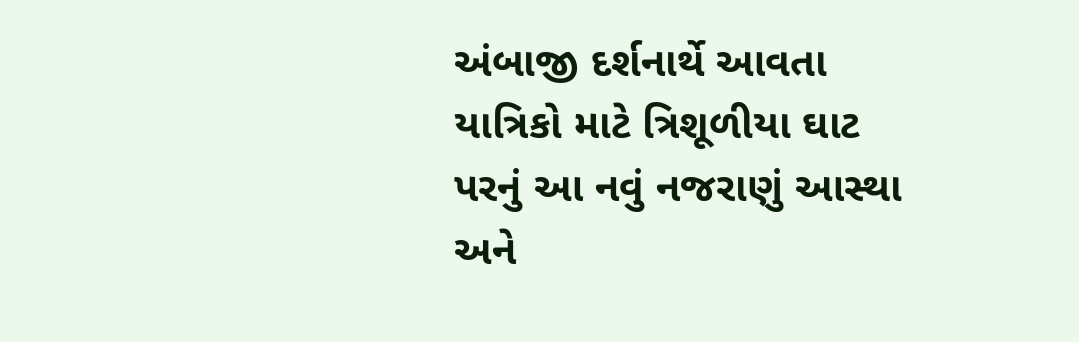અંબાજી દર્શનાર્થે આવતા યાત્રિકો માટે ત્રિશૂળીયા ઘાટ પરનું આ નવું નજરાણું આસ્થા અને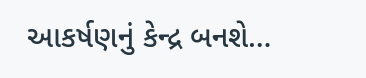આકર્ષણનું કેન્દ્ર બનશે…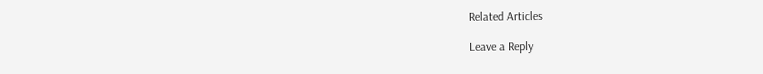Related Articles

Leave a Reply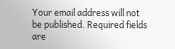Your email address will not be published. Required fields are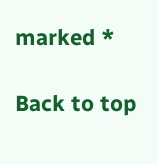marked *

Back to top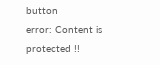button
error: Content is protected !!